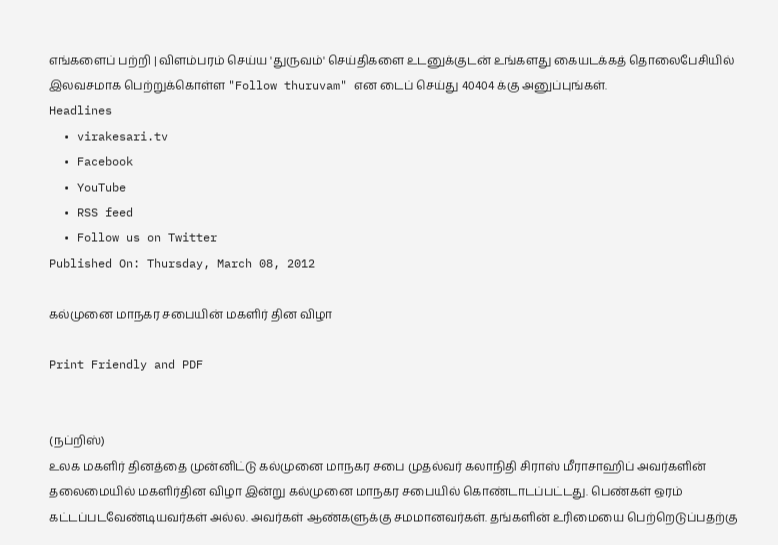எங்களைப் பற்றி | விளம்பரம் செய்ய 'துருவம்' செய்திகளை உடனுக்குடன் உங்களது கையடக்கத் தொலைபேசியில் இலவசமாக பெற்றுக்கொள்ள "Follow thuruvam" என டைப் செய்து 40404 க்கு அனுப்புங்கள்.
Headlines
  • virakesari.tv
  • Facebook
  • YouTube
  • RSS feed
  • Follow us on Twitter
Published On: Thursday, March 08, 2012

கல்முனை மாநகர சபையின் மகளிர் தின விழா

Print Friendly and PDF


(நப்றிஸ்)
உலக மகளிர் தினத்தை முன்னிட்டு கல்முனை மாநகர சபை முதல்வர் கலாநிதி சிராஸ் மீராசாஹிப் அவர்களின் தலைமையில் மகளிர்தின விழா இன்று கல்முனை மாநகர சபையில் கொண்டாடப்பட்டது. பெண்கள் ஒரம் கட்டப்படவேண்டியவர்கள் அல்ல. அவர்கள் ஆண்களுக்கு சமமானவர்கள். தங்களின் உரிமையை பெற்றெடுப்பதற்கு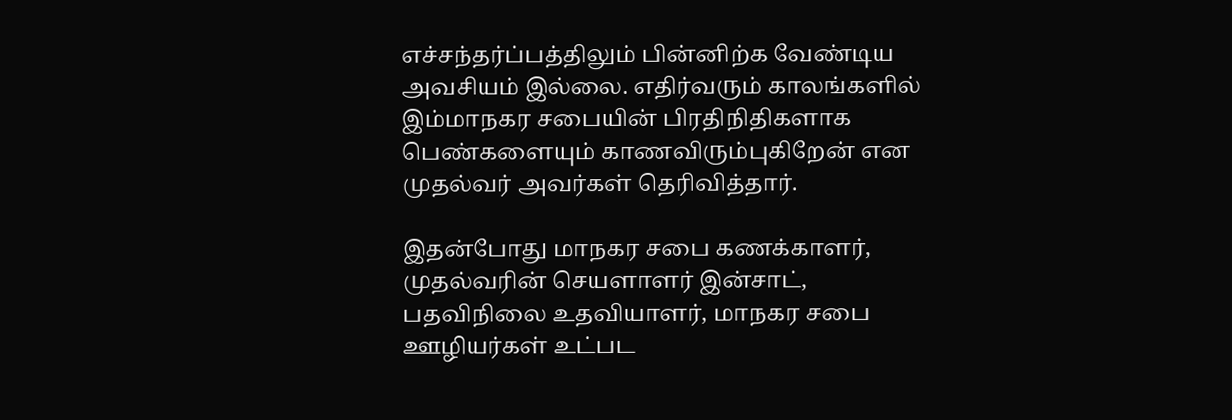எச்சந்தர்ப்பத்திலும் பின்னிற்க வேண்டிய அவசியம் இல்லை. எதிர்வரும் காலங்களில் இம்மாநகர சபையின் பிரதிநிதிகளாக பெண்களையும் காணவிரும்புகிறேன் என முதல்வர் அவர்கள் தெரிவித்தார்.

இதன்போது மாநகர சபை கணக்காளர், முதல்வரின் செயளாளர் இன்சாட், பதவிநிலை உதவியாளர், மாநகர சபை ஊழியர்கள் உட்பட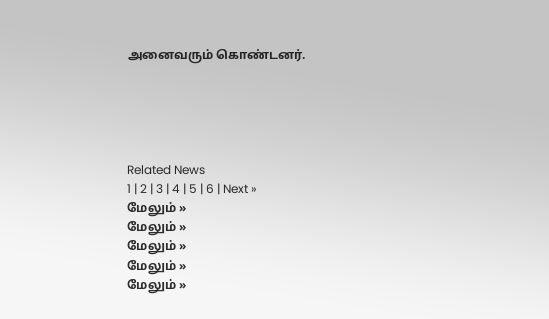அனைவரும் கொண்டனர்.





Related News
1 | 2 | 3 | 4 | 5 | 6 | Next »
மேலும் »
மேலும் »
மேலும் »
மேலும் »
மேலும் »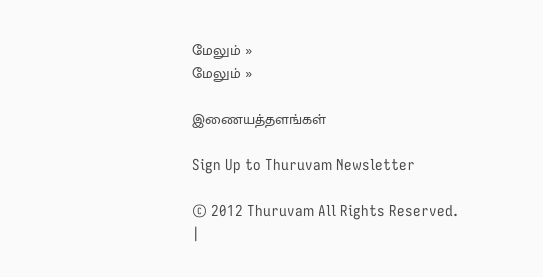மேலும் »
மேலும் »

இணையத்தளங்கள்

Sign Up to Thuruvam Newsletter

© 2012 Thuruvam All Rights Reserved.
|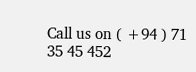Call us on ( +94 ) 71 35 45 452